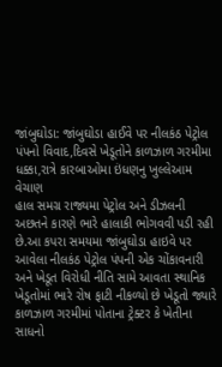જાંબુઘોડા: જાંબુઘોડા હાઈવે પર નીલકંઠ પેટ્રોલ પંપનો વિવાદ,દિવસે ખેડૂતોને કાળઝાળ ગરમીમા ધક્કા,રાત્રે કારબાઓમા ઇંધણનુ ખુલ્લેઆમ વેચાણ
હાલ સમગ્ર રાજ્યમા પેટ્રોલ અને ડીઝલની અછતને કારણે ભારે હાલાકી ભોગવવી પડી રહી છે.આ કપરા સમયમા જાંબુઘોડા હાઇવે પર આવેલા નીલકંઠ પેટ્રોલ પંપની એક ચોંકાવનારી અને ખેડૂત વિરોધી નીતિ સામે આવતા સ્થાનિક ખેડૂતોમાં ભારે રોષ ફાટી નીકળ્યો છે ખેડૂતો જ્યારે કાળઝાળ ગરમીમાં પોતાના ટ્રેક્ટર કે ખેતીના સાધનો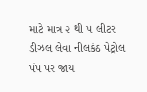માટે માત્ર ૨ થી ૫ લીટર ડીઝલ લેવા નીલકંઠ પેટ્રોલ પંપ પર જાય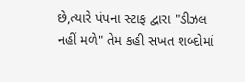છે,ત્યારે પંપના સ્ટાફ દ્વારા "ડીઝલ નહીં મળે" તેમ કહી સખત શબ્દોમાં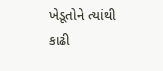ખેડૂતોને ત્યાંથી કાઢી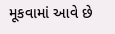મૂકવામાં આવે છે